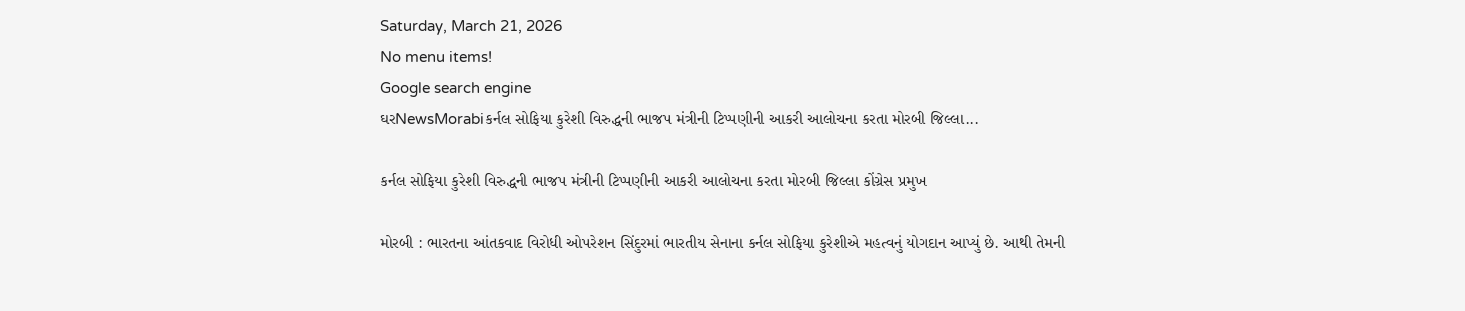Saturday, March 21, 2026
No menu items!
Google search engine
ઘરNewsMorabiકર્નલ સોફિયા કુરેશી વિરુદ્ધની ભાજપ મંત્રીની ટિપ્પણીની આકરી આલોચના કરતા મોરબી જિલ્લા...

કર્નલ સોફિયા કુરેશી વિરુદ્ધની ભાજપ મંત્રીની ટિપ્પણીની આકરી આલોચના કરતા મોરબી જિલ્લા કોંગ્રેસ પ્રમુખ

મોરબી : ભારતના આંતકવાદ વિરોધી ઓપરેશન સિંદુરમાં ભારતીય સેનાના કર્નલ સોફિયા કુરેશીએ મહત્વનું યોગદાન આપ્યું છે. આથી તેમની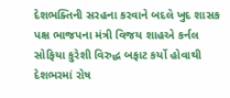દેશભક્તિની સરહના કરવાને બદલે ખુદ શાસક પક્ષ ભાજપના મંત્રી વિજય શાહએ કર્નલ સોફિયા કુરેશી વિરુદ્ધ બફાટ કર્યો હોવાથી દેશભરમાં રોષ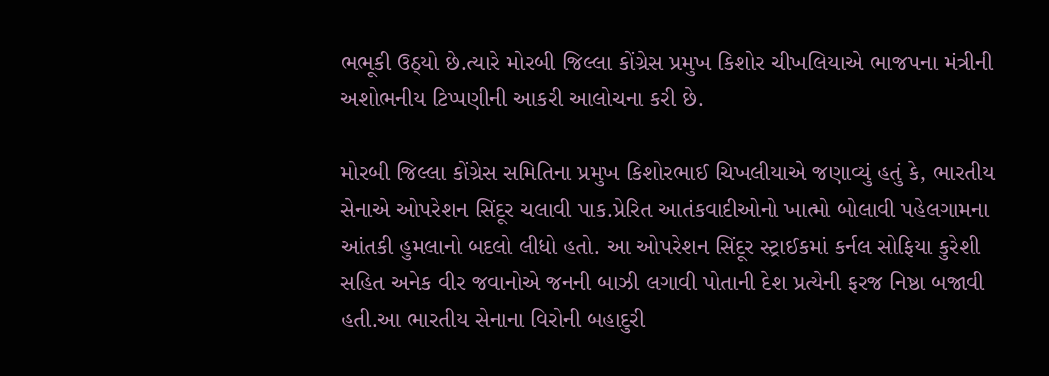ભભૂકી ઉઠ્યો છે.ત્યારે મોરબી જિલ્લા કોંગ્રેસ પ્રમુખ કિશોર ચીખલિયાએ ભાજપના મંત્રીની અશોભનીય ટિપ્પણીની આકરી આલોચના કરી છે.

મોરબી જિલ્લા કોંગ્રેસ સમિતિના પ્રમુખ કિશોરભાઈ ચિખલીયાએ જણાવ્યું હતું કે, ભારતીય સેનાએ ઓપરેશન સિંદૂર ચલાવી પાક.પ્રેરિત આતંકવાદીઓનો ખાત્મો બોલાવી પહેલગામના આંતકી હુમલાનો બદલો લીધો હતો. આ ઓપરેશન સિંદૂર સ્ટ્રાઈકમાં કર્નલ સોફિયા કુરેશી સહિત અનેક વીર જવાનોએ જનની બાઝી લગાવી પોતાની દેશ પ્રત્યેની ફરજ નિષ્ઠા બજાવી હતી.આ ભારતીય સેનાના વિરોની બહાદુરી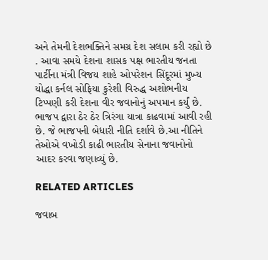અને તેમની દેશભક્તિને સમગ્ર દેશ સલામ કરી રહ્યો છે . આવા સમયે દેશના શાસક પક્ષ ભારતીય જનતા પાર્ટીના મંત્રી વિજય શાહે ઓપરેશન સિંદૂરમાં મુખ્ય યોદ્ધા કર્નલ સોફિયા કુરેશી વિરુદ્ધ અશોભનીય ટિપ્પણી કરી દેશના વીર જવાનોનું અપમાન કર્યું છે. ભાજપ દ્વારા ઠેર ઠેર ત્રિરંગા યાત્રા કાઢવામાં આવી રહી છે. જે ભાજપની બેધારી નીતિ દર્શાવે છે.આ નીતિને તેઓએ વખોડી કાઢી ભારતીય સેનાના જવાનોનો આદર કરવા જણાવ્યું છે.

RELATED ARTICLES

જવાબ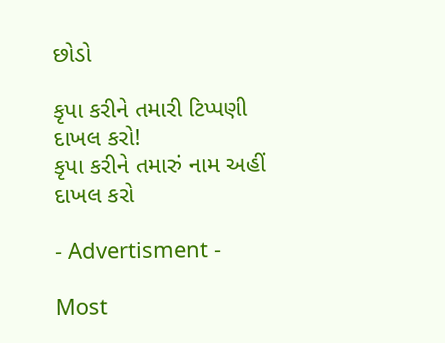છોડો

કૃપા કરીને તમારી ટિપ્પણી દાખલ કરો!
કૃપા કરીને તમારું નામ અહીં દાખલ કરો

- Advertisment -

Most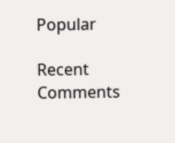Popular

Recent Comments